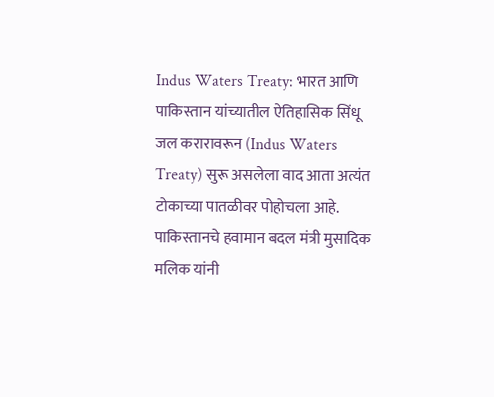Indus Waters Treaty: भारत आणि पाकिस्तान यांच्यातील ऐतिहासिक सिंधू जल करारावरून (Indus Waters Treaty) सुरू असलेला वाद आता अत्यंत टोकाच्या पातळीवर पोहोचला आहे. पाकिस्तानचे हवामान बदल मंत्री मुसादिक मलिक यांनी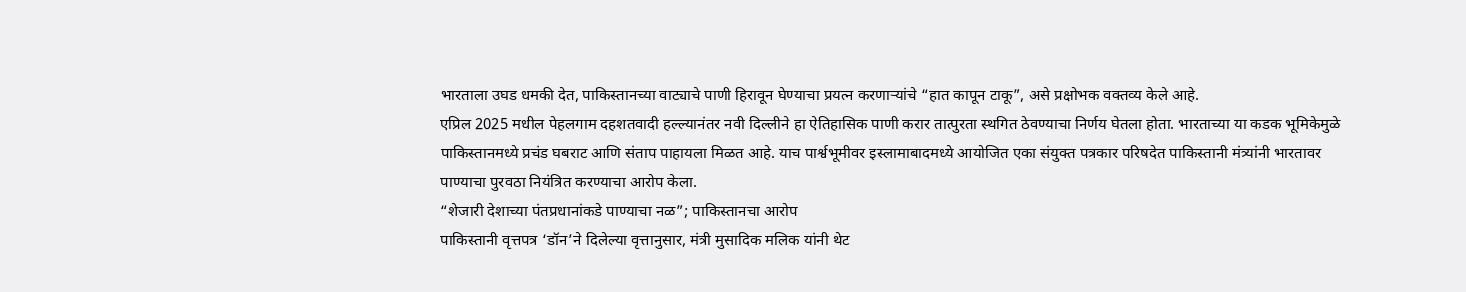भारताला उघड धमकी देत, पाकिस्तानच्या वाट्याचे पाणी हिरावून घेण्याचा प्रयत्न करणाऱ्यांचे “हात कापून टाकू”, असे प्रक्षोभक वक्तव्य केले आहे.
एप्रिल 2025 मधील पेहलगाम दहशतवादी हल्ल्यानंतर नवी दिल्लीने हा ऐतिहासिक पाणी करार तात्पुरता स्थगित ठेवण्याचा निर्णय घेतला होता. भारताच्या या कडक भूमिकेमुळे पाकिस्तानमध्ये प्रचंड घबराट आणि संताप पाहायला मिळत आहे. याच पार्श्वभूमीवर इस्लामाबादमध्ये आयोजित एका संयुक्त पत्रकार परिषदेत पाकिस्तानी मंत्र्यांनी भारतावर पाण्याचा पुरवठा नियंत्रित करण्याचा आरोप केला.
“शेजारी देशाच्या पंतप्रधानांकडे पाण्याचा नळ”; पाकिस्तानचा आरोप
पाकिस्तानी वृत्तपत्र ‘डॉन’ने दिलेल्या वृत्तानुसार, मंत्री मुसादिक मलिक यांनी थेट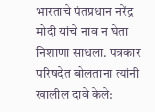भारताचे पंतप्रधान नरेंद्र मोदी यांचे नाव न घेता निशाणा साधला. पत्रकार परिषदेत बोलताना त्यांनी खालील दावे केले: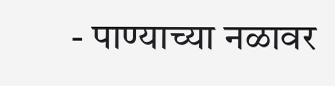- पाण्याच्या नळावर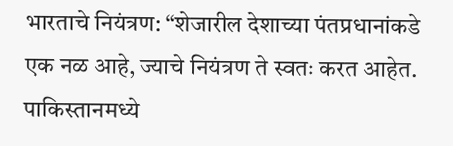भारताचे नियंत्रण: “शेजारील देशाच्या पंतप्रधानांकडे एक नळ आहे, ज्याचे नियंत्रण ते स्वतः करत आहेत. पाकिस्तानमध्ये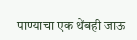पाण्याचा एक थेंबही जाऊ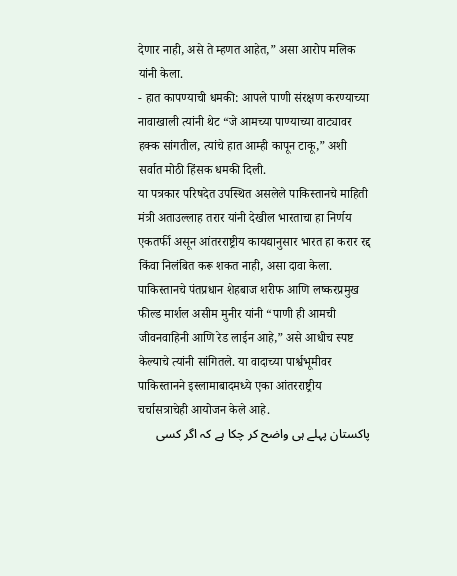देणार नाही, असे ते म्हणत आहेत,” असा आरोप मलिक यांनी केला.
- हात कापण्याची धमकी: आपले पाणी संरक्षण करण्याच्या नावाखाली त्यांनी थेट “जे आमच्या पाण्याच्या वाट्यावर हक्क सांगतील, त्यांचे हात आम्ही कापून टाकू,” अशी सर्वात मोठी हिंसक धमकी दिली.
या पत्रकार परिषदेत उपस्थित असलेले पाकिस्तानचे माहिती मंत्री अताउल्लाह तरार यांनी देखील भारताचा हा निर्णय एकतर्फी असून आंतरराष्ट्रीय कायद्यानुसार भारत हा करार रद्द किंवा निलंबित करू शकत नाही, असा दावा केला. पाकिस्तानचे पंतप्रधान शेहबाज शरीफ आणि लष्करप्रमुख फील्ड मार्शल असीम मुनीर यांनी “पाणी ही आमची जीवनवाहिनी आणि रेड लाईन आहे,” असे आधीच स्पष्ट केल्याचे त्यांनी सांगितले. या वादाच्या पार्श्वभूमीवर पाकिस्तानने इस्लामाबादमध्ये एका आंतरराष्ट्रीय चर्चासत्राचेही आयोजन केले आहे.
پاکستان پہلے ہی واضح کر چکا ہے کہ اگر کسی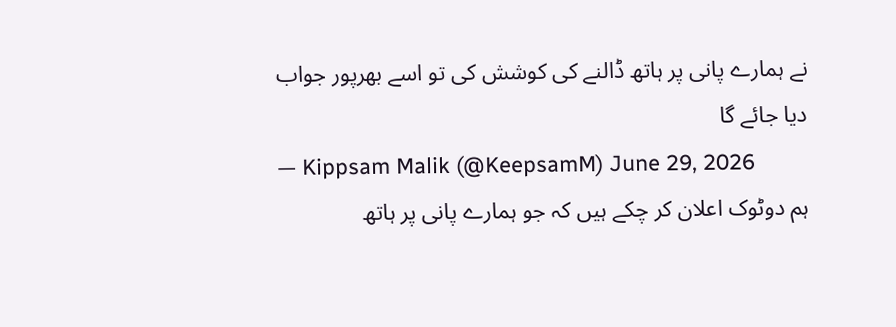نے ہمارے پانی پر ہاتھ ڈالنے کی کوشش کی تو اسے بھرپور جواب دیا جائے گا
— Kippsam Malik (@KeepsamM) June 29, 2026
ہم دوٹوک اعلان کر چکے ہیں کہ جو ہمارے پانی پر ہاتھ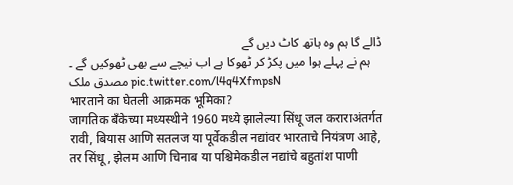ڈالے گا ہم وہ ہاتھ کاٹ دیں گے
ہم نے پہلے ہوا میں پکڑ کر ٹھوکا ہے اب نیچے سے بھی ٹھوکیں گے ۔ مصدق ملک pic.twitter.com/l4q4XfmpsN
भारताने का घेतली आक्रमक भूमिका?
जागतिक बँकेच्या मध्यस्थीने 1960 मध्ये झालेल्या सिंधू जल कराराअंतर्गत रावी, बियास आणि सतलज या पूर्वेकडील नद्यांवर भारताचे नियंत्रण आहे, तर सिंधू, झेलम आणि चिनाब या पश्चिमेकडील नद्यांचे बहुतांश पाणी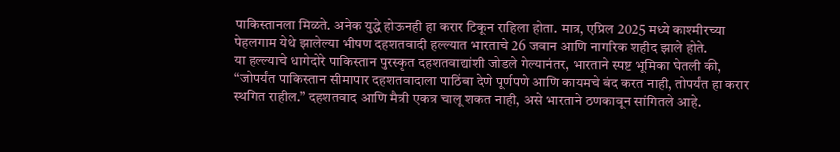पाकिस्तानला मिळते. अनेक युद्धे होऊनही हा करार टिकून राहिला होता. मात्र, एप्रिल 2025 मध्ये काश्मीरच्या पेहलगाम येथे झालेल्या भीषण दहशतवादी हल्ल्यात भारताचे 26 जवान आणि नागरिक शहीद झाले होते.
या हल्ल्याचे धागेदोरे पाकिस्तान पुरस्कृत दहशतवाद्यांशी जोडले गेल्यानंतर, भारताने स्पष्ट भूमिका घेतली की, “जोपर्यंत पाकिस्तान सीमापार दहशतवादाला पाठिंबा देणे पूर्णपणे आणि कायमचे बंद करत नाही, तोपर्यंत हा करार स्थगित राहील.” दहशतवाद आणि मैत्री एकत्र चालू शकत नाही, असे भारताने ठणकावून सांगितले आहे.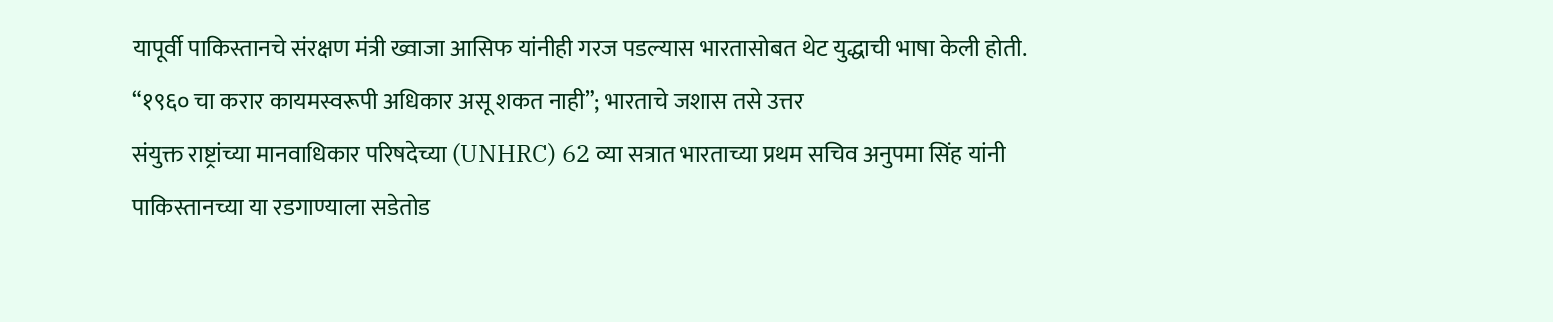यापूर्वी पाकिस्तानचे संरक्षण मंत्री ख्वाजा आसिफ यांनीही गरज पडल्यास भारतासोबत थेट युद्धाची भाषा केली होती.
“१९६० चा करार कायमस्वरूपी अधिकार असू शकत नाही”; भारताचे जशास तसे उत्तर
संयुक्त राष्ट्रांच्या मानवाधिकार परिषदेच्या (UNHRC) 62 व्या सत्रात भारताच्या प्रथम सचिव अनुपमा सिंह यांनी पाकिस्तानच्या या रडगाण्याला सडेतोड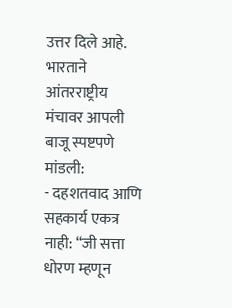उत्तर दिले आहे. भारताने आंतरराष्ट्रीय मंचावर आपली बाजू स्पष्टपणे मांडली:
- दहशतवाद आणि सहकार्य एकत्र नाही: “जी सत्ता धोरण म्हणून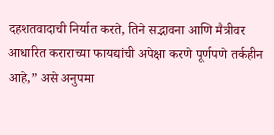दहशतवादाची निर्यात करते, तिने सद्भावना आणि मैत्रीवर आधारित कराराच्या फायद्यांची अपेक्षा करणे पूर्णपणे तर्कहीन आहे,” असे अनुपमा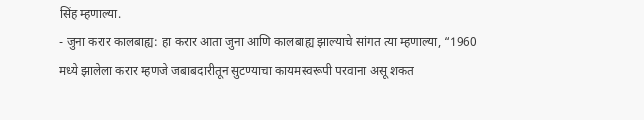सिंह म्हणाल्या.
- जुना करार कालबाह्य: हा करार आता जुना आणि कालबाह्य झाल्याचे सांगत त्या म्हणाल्या, “1960 मध्ये झालेला करार म्हणजे जबाबदारीतून सुटण्याचा कायमस्वरूपी परवाना असू शकत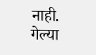नाही. गेल्या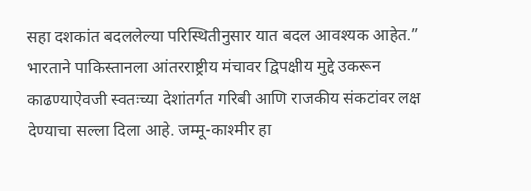सहा दशकांत बदललेल्या परिस्थितीनुसार यात बदल आवश्यक आहेत.”
भारताने पाकिस्तानला आंतरराष्ट्रीय मंचावर द्विपक्षीय मुद्दे उकरून काढण्याऐवजी स्वतःच्या देशांतर्गत गरिबी आणि राजकीय संकटांवर लक्ष देण्याचा सल्ला दिला आहे. जम्मू-काश्मीर हा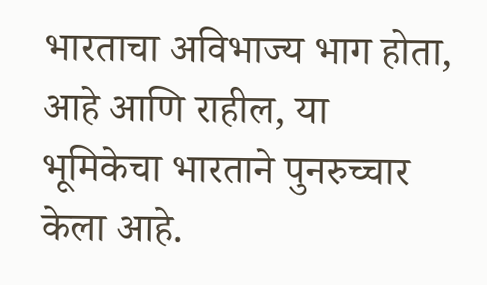भारताचा अविभाज्य भाग होता, आहे आणि राहील, या भूमिकेचा भारताने पुनरुच्चार केला आहे.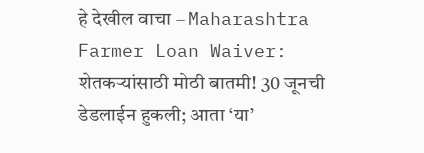हे देखील वाचा – Maharashtra Farmer Loan Waiver: शेतकऱ्यांसाठी मोठी बातमी! 30 जूनची डेडलाईन हुकली; आता ‘या’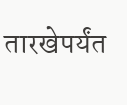तारखेपर्यंत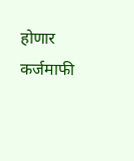होणार कर्जमाफी